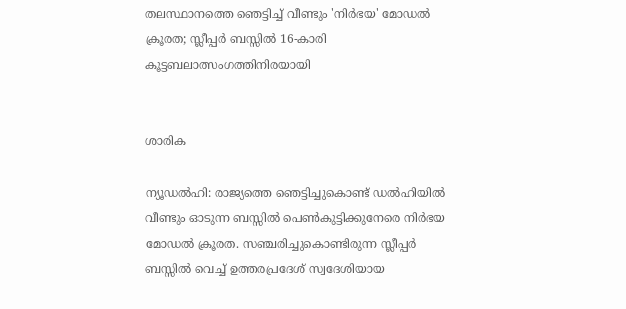തലസ്ഥാനത്തെ ഞെട്ടിച്ച് വീണ്ടും 'നിർഭയ' മോഡൽ ക്രൂരത; സ്ലീപ്പർ ബസ്സിൽ 16-കാരി കൂട്ടബലാത്സംഗത്തിനിരയായി


ശാരിക

ന്യൂഡൽഹി: രാജ്യത്തെ ഞെട്ടിച്ചുകൊണ്ട് ഡൽഹിയിൽ വീണ്ടും ഓടുന്ന ബസ്സിൽ പെൺകുട്ടിക്കുനേരെ നിർഭയ മോഡൽ ക്രൂരത. സഞ്ചരിച്ചുകൊണ്ടിരുന്ന സ്ലീപ്പർ ബസ്സിൽ വെച്ച് ഉത്തരപ്രദേശ് സ്വദേശിയായ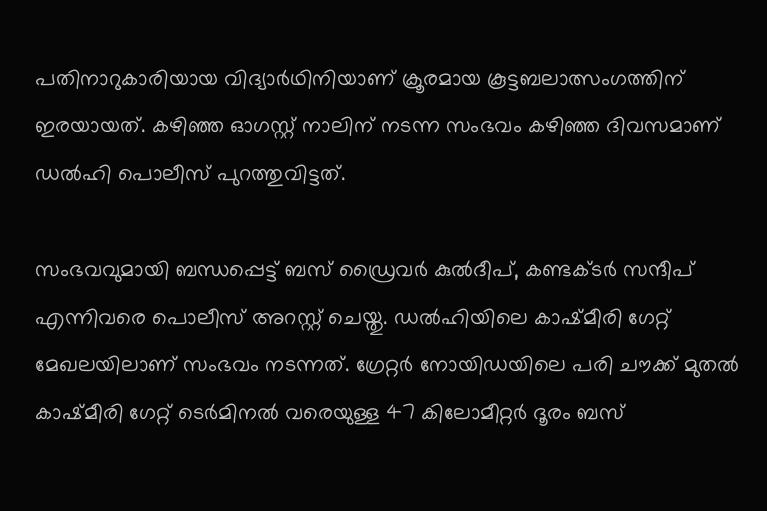പതിനാറുകാരിയായ വിദ്യാർഥിനിയാണ് ക്രൂരമായ കൂട്ടബലാത്സംഗത്തിന് ഇരയായത്. കഴിഞ്ഞ ഓഗസ്റ്റ് നാലിന് നടന്ന സംഭവം കഴിഞ്ഞ ദിവസമാണ് ഡൽഹി പൊലീസ് പുറത്തുവിട്ടത്.

സംഭവവുമായി ബന്ധപ്പെട്ട് ബസ് ഡ്രൈവർ കുൽദീപ്, കണ്ടക്ടർ സന്ദീപ് എന്നിവരെ പൊലീസ് അറസ്റ്റ് ചെയ്തു. ഡൽഹിയിലെ കാഷ്മീരി ഗേറ്റ് മേഖലയിലാണ് സംഭവം നടന്നത്. ഗ്രേറ്റർ നോയിഡയിലെ പരി ചൗക്ക് മുതൽ കാഷ്മീരി ഗേറ്റ് ടെർമിനൽ വരെയുള്ള 47 കിലോമീറ്റർ ദൂരം ബസ്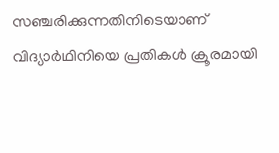സഞ്ചരിക്കുന്നതിനിടെയാണ് വിദ്യാർഥിനിയെ പ്രതികൾ ക്രൂരമായി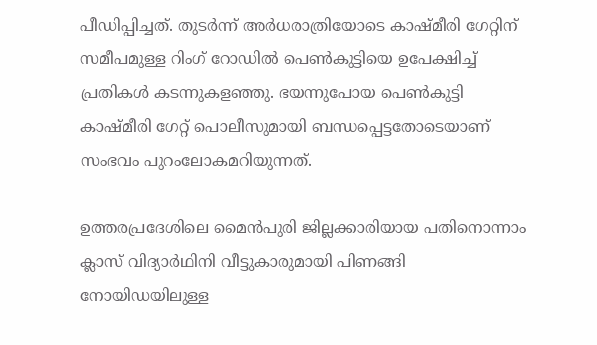പീഡിപ്പിച്ചത്. തുടർന്ന് അർധരാത്രിയോടെ കാഷ്മീരി ഗേറ്റിന് സമീപമുള്ള റിംഗ് റോഡിൽ പെൺകുട്ടിയെ ഉപേക്ഷിച്ച് പ്രതികൾ കടന്നുകളഞ്ഞു. ഭയന്നുപോയ പെൺകുട്ടി കാഷ്മീരി ഗേറ്റ് പൊലീസുമായി ബന്ധപ്പെട്ടതോടെയാണ് സംഭവം പുറംലോകമറിയുന്നത്.

ഉത്തരപ്രദേശിലെ മൈൻപുരി ജില്ലക്കാരിയായ പതിനൊന്നാം ക്ലാസ് വിദ്യാർഥിനി വീട്ടുകാരുമായി പിണങ്ങി നോയിഡയിലുള്ള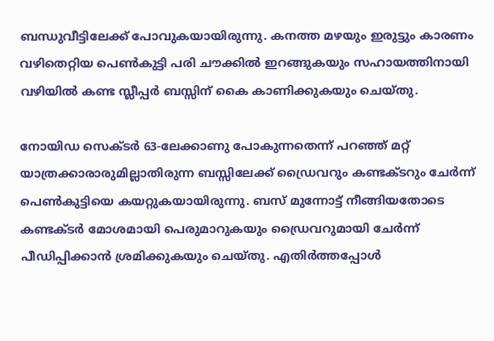ബന്ധുവീട്ടിലേക്ക് പോവുകയായിരുന്നു. കനത്ത മഴയും ഇരുട്ടും കാരണം വഴിതെറ്റിയ പെൺകുട്ടി പരി ചൗക്കിൽ ഇറങ്ങുകയും സഹായത്തിനായി വഴിയിൽ കണ്ട സ്ലീപ്പർ ബസ്സിന് കൈ കാണിക്കുകയും ചെയ്തു.

നോയിഡ സെക്ടർ 63-ലേക്കാണു പോകുന്നതെന്ന് പറഞ്ഞ് മറ്റ് യാത്രക്കാരാരുമില്ലാതിരുന്ന ബസ്സിലേക്ക് ഡ്രൈവറും കണ്ടക്ടറും ചേർന്ന് പെൺകുട്ടിയെ കയറ്റുകയായിരുന്നു. ബസ് മുന്നോട്ട് നീങ്ങിയതോടെ കണ്ടക്ടർ മോശമായി പെരുമാറുകയും ഡ്രൈവറുമായി ചേർന്ന് പീഡിപ്പിക്കാൻ ശ്രമിക്കുകയും ചെയ്തു. എതിർത്തപ്പോൾ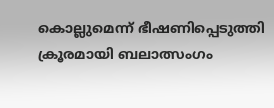കൊല്ലുമെന്ന് ഭീഷണിപ്പെടുത്തി ക്രൂരമായി ബലാത്സംഗം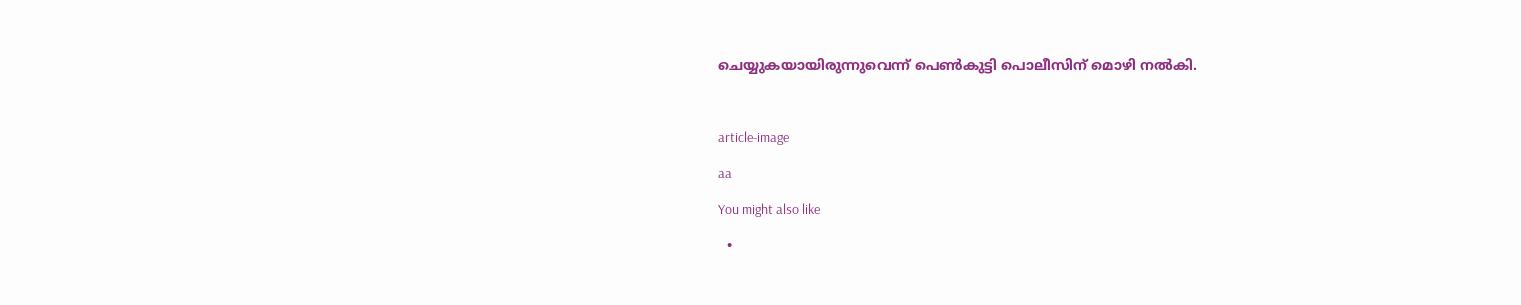ചെയ്യുകയായിരുന്നുവെന്ന് പെൺകുട്ടി പൊലീസിന് മൊഴി നൽകി.



article-image

aa

You might also like

  •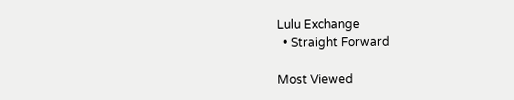Lulu Exchange
  • Straight Forward

Most Viewed